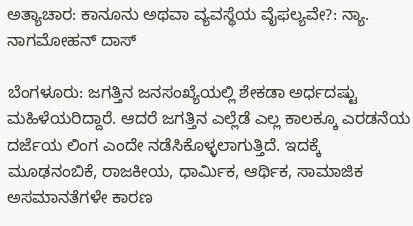ಅತ್ಯಾಚಾರ: ಕಾನೂನು ಅಥವಾ ವ್ಯವಸ್ಥೆಯ ವೈಫಲ್ಯವೇ?: ನ್ಯಾ. ನಾಗಮೋಹನ್ ದಾಸ್

ಬೆಂಗಳೂರು: ಜಗತ್ತಿನ ಜನಸಂಖ್ಯೆಯಲ್ಲಿ ಶೇಕಡಾ ಅರ್ಧದಷ್ಟು ಮಹಿಳೆಯರಿದ್ದಾರೆ. ಆದರೆ ಜಗತ್ತಿನ ಎಲ್ಲೆಡೆ ಎಲ್ಲ ಕಾಲಕ್ಕೂ ಎರಡನೆಯ ದರ್ಜೆಯ ಲಿಂಗ ಎಂದೇ ನಡೆಸಿಕೊಳ್ಳಲಾಗುತ್ತಿದೆ. ಇದಕ್ಕೆ ಮೂಢನಂಬಿಕೆ, ರಾಜಕೀಯ, ಧಾರ್ಮಿಕ, ಆರ್ಥಿಕ, ಸಾಮಾಜಿಕ ಅಸಮಾನತೆಗಳೇ ಕಾರಣ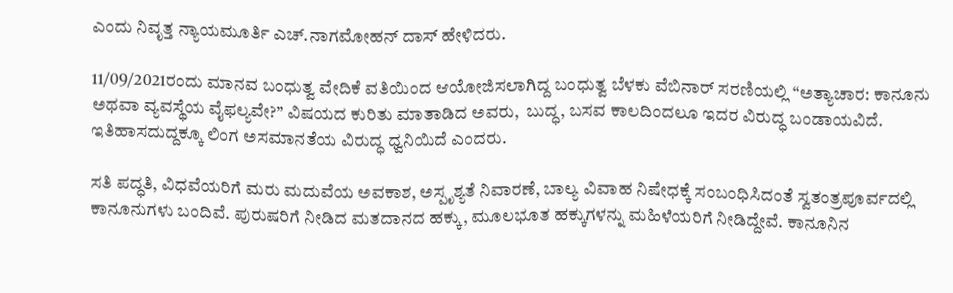ಎಂದು ನಿವೃತ್ತ ನ್ಯಾಯಮೂರ್ತಿ ಎಚ್.ನಾಗಮೋಹನ್ ದಾಸ್ ಹೇಳಿದರು.

11/09/2021ರಂದು ಮಾನವ ಬಂಧುತ್ವ ವೇದಿಕೆ ವತಿಯಿಂದ ಆಯೋಜಿಸಲಾಗಿದ್ದ ಬಂಧುತ್ವ ಬೆಳಕು ವೆಬಿನಾರ್ ಸರಣಿಯಲ್ಲಿ “ಅತ್ಯಾಚಾರ: ಕಾನೂನು ಅಥವಾ ವ್ಯವಸ್ಥೆಯ ವೈಫಲ್ಯವೇ?” ವಿಷಯದ ಕುರಿತು ಮಾತಾಡಿದ ಅವರು,  ಬುದ್ಧ, ಬಸವ ಕಾಲದಿಂದಲೂ ಇದರ ವಿರುದ್ಧ ಬಂಡಾಯವಿದೆ. ಇತಿಹಾಸದುದ್ದಕ್ಕೂ ಲಿಂಗ ಅಸಮಾನತೆಯ ವಿರುದ್ಧ ಧ್ವನಿಯಿದೆ ಎಂದರು.

ಸತಿ ಪದ್ಧತಿ, ವಿಧವೆಯರಿಗೆ ಮರು ಮದುವೆಯ ಅವಕಾಶ, ಅಸ್ಪೃಶ್ಯತೆ ನಿವಾರಣೆ, ಬಾಲ್ಯ ವಿವಾಹ ನಿಷೇಧಕ್ಕೆ ಸಂಬಂಧಿಸಿದಂತೆ ಸ್ವತಂತ್ರಪೂರ್ವದಲ್ಲಿ ಕಾನೂನುಗಳು ಬಂದಿವೆ. ಪುರುಷರಿಗೆ ನೀಡಿದ ಮತದಾನದ ಹಕ್ಕು, ಮೂಲಭೂತ ಹಕ್ಕುಗಳನ್ನು ಮಹಿಳೆಯರಿಗೆ ನೀಡಿದ್ದೇವೆ. ಕಾನೂನಿನ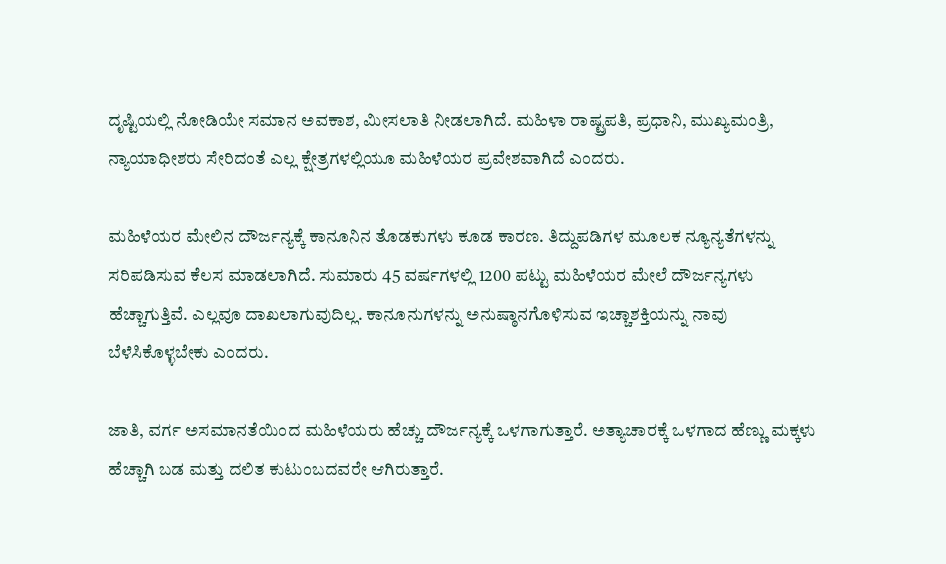ದೃಷ್ಟಿಯಲ್ಲಿ ನೋಡಿಯೇ ಸಮಾನ ಅವಕಾಶ, ಮೀಸಲಾತಿ ನೀಡಲಾಗಿದೆ. ಮಹಿಳಾ ರಾಷ್ಟ್ರಪತಿ, ಪ್ರಧಾನಿ, ಮುಖ್ಯಮಂತ್ರಿ, ನ್ಯಾಯಾಧೀಶರು ಸೇರಿದಂತೆ ಎಲ್ಲ ಕ್ಷೇತ್ರಗಳಲ್ಲಿಯೂ ಮಹಿಳೆಯರ ಪ್ರವೇಶವಾಗಿದೆ ಎಂದರು.

ಮಹಿಳೆಯರ ಮೇಲಿನ ದೌರ್ಜನ್ಯಕ್ಕೆ ಕಾನೂನಿನ ತೊಡಕುಗಳು ಕೂಡ ಕಾರಣ. ತಿದ್ದುಪಡಿಗಳ ಮೂಲಕ ನ್ಯೂನ್ಯತೆಗಳನ್ನು ಸರಿಪಡಿಸುವ ಕೆಲಸ ಮಾಡಲಾಗಿದೆ. ಸುಮಾರು 45 ವರ್ಷಗಳಲ್ಲಿ 1200 ಪಟ್ಟು ಮಹಿಳೆಯರ ಮೇಲೆ ದೌರ್ಜನ್ಯಗಳು ಹೆಚ್ಚಾಗುತ್ತಿವೆ. ಎಲ್ಲವೂ ದಾಖಲಾಗುವುದಿಲ್ಲ. ಕಾನೂನುಗಳನ್ನು ಅನುಷ್ಠಾನಗೊಳಿಸುವ ಇಚ್ಚಾಶಕ್ತಿಯನ್ನು ನಾವು ಬೆಳೆಸಿಕೊಳ್ಳಬೇಕು ಎಂದರು.

ಜಾತಿ, ವರ್ಗ ಅಸಮಾನತೆಯಿಂದ ಮಹಿಳೆಯರು ಹೆಚ್ಚು ದೌರ್ಜನ್ಯಕ್ಕೆ ಒಳಗಾಗುತ್ತಾರೆ. ಅತ್ಯಾಚಾರಕ್ಕೆ ಒಳಗಾದ ಹೆಣ್ಣು ಮಕ್ಕಳು ಹೆಚ್ಚಾಗಿ ಬಡ ಮತ್ತು ದಲಿತ ಕುಟುಂಬದವರೇ ಆಗಿರುತ್ತಾರೆ.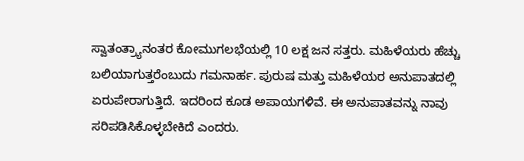ಸ್ವಾತಂತ್ರ್ಯಾನಂತರ ಕೋಮುಗಲಭೆಯಲ್ಲಿ 10 ಲಕ್ಷ ಜನ ಸತ್ತರು. ಮಹಿಳೆಯರು ಹೆಚ್ಚು ಬಲಿಯಾಗುತ್ತರೆಂಬುದು ಗಮನಾರ್ಹ. ಪುರುಷ ಮತ್ತು ಮಹಿಳೆಯರ ಅನುಪಾತದಲ್ಲಿ ಏರುಪೇರಾಗುತ್ತಿದೆ. ಇದರಿಂದ ಕೂಡ ಅಪಾಯಗಳಿವೆ. ಈ ಅನುಪಾತವನ್ನು ನಾವು ಸರಿಪಡಿಸಿಕೊಳ್ಳಬೇಕಿದೆ ಎಂದರು.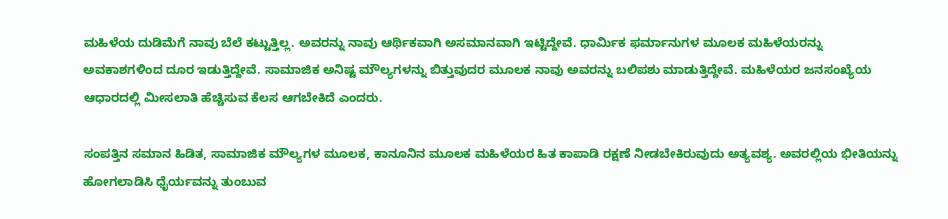ಮಹಿಳೆಯ ದುಡಿಮೆಗೆ ನಾವು ಬೆಲೆ ಕಟ್ಟುತ್ತಿಲ್ಲ. ಅವರನ್ನು ನಾವು ಆರ್ಥಿಕವಾಗಿ ಅಸಮಾನವಾಗಿ ಇಟ್ಟಿದ್ದೇವೆ. ಧಾರ್ಮಿಕ ಫರ್ಮಾನುಗಳ ಮೂಲಕ ಮಹಿಳೆಯರನ್ನು ಅವಕಾಶಗಳಿಂದ ದೂರ ಇಡುತ್ತಿದ್ದೇವೆ. ಸಾಮಾಜಿಕ ಅನಿಷ್ಟ ಮೌಲ್ಯಗಳನ್ನು ಬಿತ್ತುವುದರ ಮೂಲಕ ನಾವು ಅವರನ್ನು ಬಲಿಪಶು ಮಾಡುತ್ತಿದ್ದೇವೆ. ಮಹಿಳೆಯರ ಜನಸಂಖ್ಯೆಯ ಆಧಾರದಲ್ಲಿ ಮೀಸಲಾತಿ ಹೆಚ್ಚಿಸುವ ಕೆಲಸ ಆಗಬೇಕಿದೆ ಎಂದರು.

ಸಂಪತ್ತಿನ ಸಮಾನ ಹಿಡಿತ, ಸಾಮಾಜಿಕ ಮೌಲ್ಯಗಳ ಮೂಲಕ, ಕಾನೂನಿನ ಮೂಲಕ ಮಹಿಳೆಯರ ಹಿತ ಕಾಪಾಡಿ ರಕ್ಷಣೆ ನೀಡಬೇಕಿರುವುದು ಅತ್ಯವಶ್ಯ. ಅವರಲ್ಲಿಯ ಭೀತಿಯನ್ನು ಹೋಗಲಾಡಿಸಿ ಧೈರ್ಯವನ್ನು ತುಂಬುವ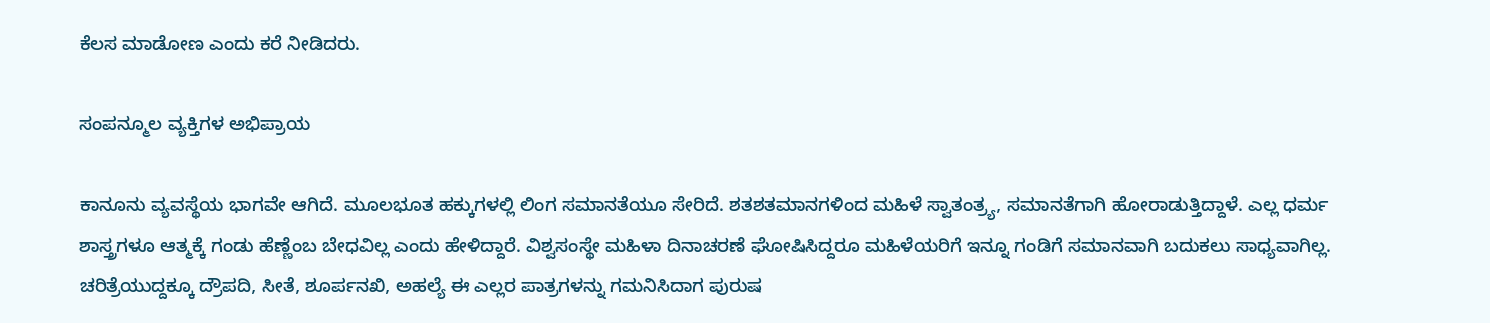ಕೆಲಸ ಮಾಡೋಣ ಎಂದು ಕರೆ ನೀಡಿದರು.

ಸಂಪನ್ಮೂಲ ವ್ಯಕ್ತಿಗಳ ಅಭಿಪ್ರಾಯ

ಕಾನೂನು ವ್ಯವಸ್ಥೆಯ ಭಾಗವೇ ಆಗಿದೆ. ಮೂಲಭೂತ ಹಕ್ಕುಗಳಲ್ಲಿ ಲಿಂಗ ಸಮಾನತೆಯೂ ಸೇರಿದೆ. ಶತಶತಮಾನಗಳಿಂದ ಮಹಿಳೆ ಸ್ವಾತಂತ್ರ್ಯ, ಸಮಾನತೆಗಾಗಿ ಹೋರಾಡುತ್ತಿದ್ದಾಳೆ. ಎಲ್ಲ ಧರ್ಮ ಶಾಸ್ತ್ರಗಳೂ ಆತ್ಮಕ್ಕೆ ಗಂಡು ಹೆಣ್ಣೆಂಬ ಬೇಧವಿಲ್ಲ ಎಂದು ಹೇಳಿದ್ದಾರೆ. ವಿಶ್ವಸಂಸ್ಥೇ ಮಹಿಳಾ ದಿನಾಚರಣೆ ಘೋಷಿಸಿದ್ದರೂ ಮಹಿಳೆಯರಿಗೆ ಇನ್ನೂ ಗಂಡಿಗೆ ಸಮಾನವಾಗಿ ಬದುಕಲು ಸಾಧ್ಯವಾಗಿಲ್ಲ. ಚರಿತ್ರೆಯುದ್ದಕ್ಕೂ ದ್ರೌಪದಿ, ಸೀತೆ, ಶೂರ್ಪನಖಿ, ಅಹಲ್ಯೆ ಈ ಎಲ್ಲರ ಪಾತ್ರಗಳನ್ನು ಗಮನಿಸಿದಾಗ ಪುರುಷ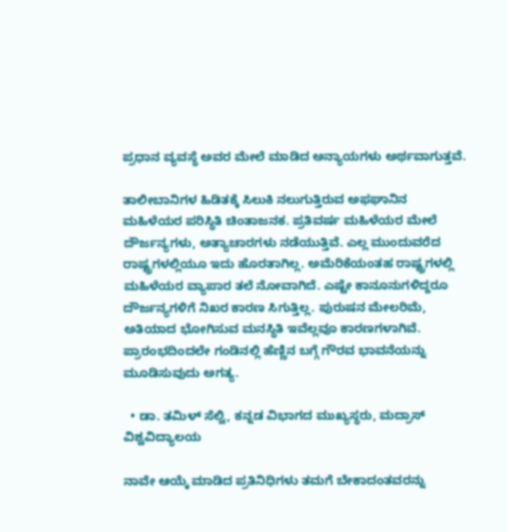ಪ್ರಧಾನ ವ್ಯವಸ್ಥೆ ಅವರ ಮೇಲೆ ಮಾಡಿದ ಅನ್ಯಾಯಗಳು ಅರ್ಥವಾಗುತ್ತವೆ.

ತಾಲೀಬಾನಿಗಳ ಹಿಡಿತಕ್ಕೆ ಸಿಲುಕಿ ನಲುಗುತ್ತಿರುವ ಅಫಘಾನಿನ ಮಹಿಳೆಯರ ಪರಿಸ್ಥಿತಿ ಚಿಂತಾಜನಕ. ಪ್ರತಿವರ್ಷ ಮಹಿಳೆಯರ ಮೇಲೆ ದೌರ್ಜನ್ಯಗಳು, ಅತ್ಯಾಚಾರಗಳು ನಡೆಯುತ್ತಿವೆ. ಎಲ್ಲ ಮುಂದುವರೆದ ರಾಷ್ಟ್ರಗಳಲ್ಲಿಯೂ ಇದು ಹೊರತಾಗಿಲ್ಲ. ಅಮೆರಿಕೆಯಂತಹ ರಾಷ್ಟ್ರಗಳಲ್ಲಿ ಮಹಿಳೆಯರ ವ್ಯಾಪಾರ ತಲೆ ನೋವಾಗಿದೆ. ಎಷ್ಟೇ ಕಾನೂನುಗಳಿದ್ದರೂ ದೌರ್ಜನ್ಯಗಳಿಗೆ ನಿಖರ ಕಾರಣ ಸಿಗುತ್ತಿಲ್ಲ. ಪುರುಷನ ಮೇಲರಿಮೆ, ಅತಿಯಾದ ಭೋಗಿಸುವ ಮನಸ್ಥಿತಿ ಇವೆಲ್ಲವೂ ಕಾರಣಗಳಾಗಿವೆ. ಪ್ರಾರಂಭದಿಂದಲೇ ಗಂಡಿನಲ್ಲಿ ಹೆಣ್ಣಿನ ಬಗ್ಗೆ ಗೌರವ ಭಾವನೆಯನ್ನು ಮೂಡಿಸುವುದು ಅಗತ್ಯ.

  • ಡಾ. ತಮಿಳ್ ಸೆಲ್ವಿ, ಕನ್ನಡ ವಿಭಾಗದ ಮುಖ್ಯಸ್ಥರು, ಮದ್ರಾಸ್ ವಿಶ್ವವಿದ್ಯಾಲಯ

ನಾವೇ ಆಯ್ಕೆ ಮಾಡಿದ ಪ್ರತಿನಿಧಿಗಳು ತಮಗೆ ಬೇಕಾದಂತವರನ್ನು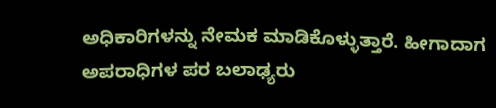ಅಧಿಕಾರಿಗಳನ್ನು ನೇಮಕ ಮಾಡಿಕೊಳ್ಳುತ್ತಾರೆ. ಹೀಗಾದಾಗ ಅಪರಾಧಿಗಳ ಪರ ಬಲಾಢ್ಯರು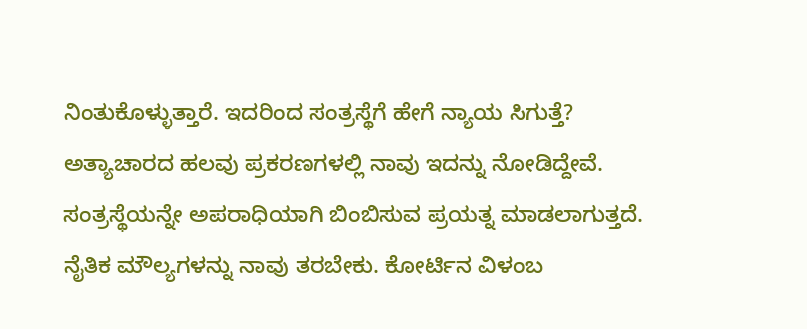ನಿಂತುಕೊಳ್ಳುತ್ತಾರೆ. ಇದರಿಂದ ಸಂತ್ರಸ್ಥೆಗೆ ಹೇಗೆ ನ್ಯಾಯ ಸಿಗುತ್ತೆ? ಅತ್ಯಾಚಾರದ ಹಲವು ಪ್ರಕರಣಗಳಲ್ಲಿ ನಾವು ಇದನ್ನು ನೋಡಿದ್ದೇವೆ. ಸಂತ್ರಸ್ಥೆಯನ್ನೇ ಅಪರಾಧಿಯಾಗಿ ಬಿಂಬಿಸುವ ಪ್ರಯತ್ನ ಮಾಡಲಾಗುತ್ತದೆ. ನೈತಿಕ ಮೌಲ್ಯಗಳನ್ನು ನಾವು ತರಬೇಕು. ಕೋರ್ಟಿನ ವಿಳಂಬ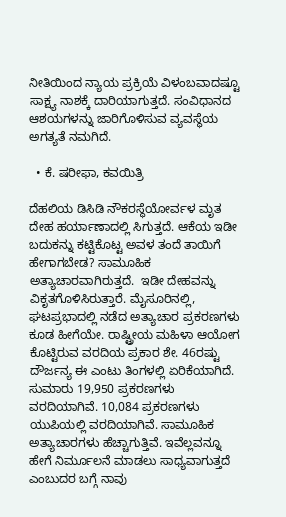ನೀತಿಯಿಂದ ನ್ಯಾಯ ಪ್ರಕ್ರಿಯೆ ವಿಳಂಬವಾದಷ್ಟೂ ಸಾಕ್ಷ್ಯ ನಾಶಕ್ಕೆ ದಾರಿಯಾಗುತ್ತದೆ. ಸಂವಿಧಾನದ ಆಶಯಗಳನ್ನು ಜಾರಿಗೊಳಿಸುವ ವ್ಯವಸ್ಥೆಯ ಅಗತ್ಯತೆ ನಮಗಿದೆ.

  • ಕೆ. ಷರೀಫಾ, ಕವಯಿತ್ರಿ

ದೆಹಲಿಯ ಡಿಸಿಡಿ ನೌಕರಸ್ಥೆಯೋರ್ವಳ ಮೃತ ದೇಹ ಹರ್ಯಾಣಾದಲ್ಲಿ ಸಿಗುತ್ತದೆ. ಆಕೆಯ ಇಡೀ ಬದುಕನ್ನು ಕಟ್ಟಿಕೊಟ್ಟ ಅವಳ ತಂದೆ ತಾಯಿಗೆ ಹೇಗಾಗಬೇಡ? ಸಾಮೂಹಿಕ ಅತ್ಯಾಚಾರವಾಗಿರುತ್ತದೆ.  ಇಡೀ ದೇಹವನ್ನು ವಿಕೃತಗೊಳಿಸಿರುತ್ತಾರೆ. ಮೈಸೂರಿನಲ್ಲಿ, ಘಟಪ್ರಭಾದಲ್ಲಿ ನಡೆದ ಅತ್ಯಾಚಾರ ಪ್ರಕರಣಗಳು ಕೂಡ ಹೀಗೆಯೇ. ರಾಷ್ಟ್ರೀಯ ಮಹಿಳಾ ಆಯೋಗ ಕೊಟ್ಟಿರುವ ವರದಿಯ ಪ್ರಕಾರ ಶೇ. 46ರಷ್ಟು ದೌರ್ಜನ್ಯ ಈ ಎಂಟು ತಿಂಗಳಲ್ಲಿ ಏರಿಕೆಯಾಗಿದೆ. ಸುಮಾರು 19,950 ಪ್ರಕರಣಗಳು ವರದಿಯಾಗಿವೆ. 10,084 ಪ್ರಕರಣಗಳು ಯುಪಿಯಲ್ಲಿ ವರದಿಯಾಗಿವೆ. ಸಾಮೂಹಿಕ ಅತ್ಯಾಚಾರಗಳು ಹೆಚ್ಚಾಗುತ್ತಿವೆ. ಇವೆಲ್ಲವನ್ನೂ ಹೇಗೆ ನಿರ್ಮೂಲನೆ ಮಾಡಲು ಸಾಧ್ಯವಾಗುತ್ತದೆ ಎಂಬುದರ ಬಗ್ಗೆ ನಾವು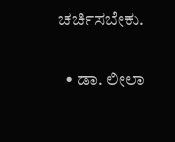ಚರ್ಚಿಸಬೇಕು.

  • ಡಾ. ಲೀಲಾ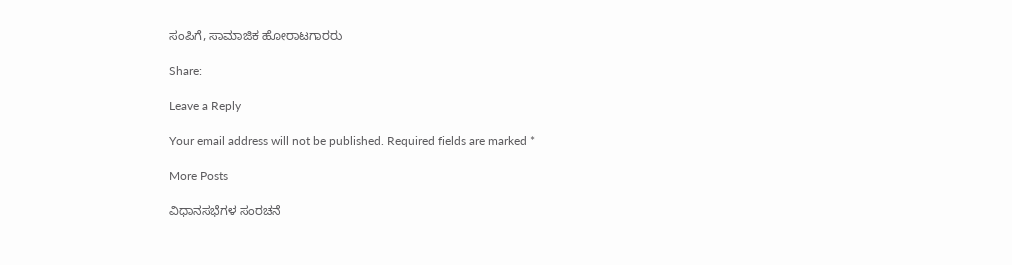ಸಂಪಿಗೆ, ಸಾಮಾಜಿಕ ಹೋರಾಟಗಾರರು

Share:

Leave a Reply

Your email address will not be published. Required fields are marked *

More Posts

ವಿಧಾನಸಭೆಗಳ ಸಂರಚನೆ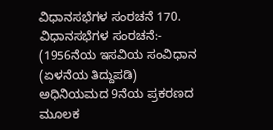ವಿಧಾನಸಭೆಗಳ ಸಂರಚನೆ 170. ವಿಧಾನಸಭೆಗಳ ಸಂರಚನೆ:- (1956ನೆಯ ಇಸವಿಯ ಸಂವಿಧಾನ (ಏಳನೆಯ ತಿದ್ದುಪಡಿ) ಅಧಿನಿಯಮದ 9ನೆಯ ಪ್ರಕರಣದ ಮೂಲಕ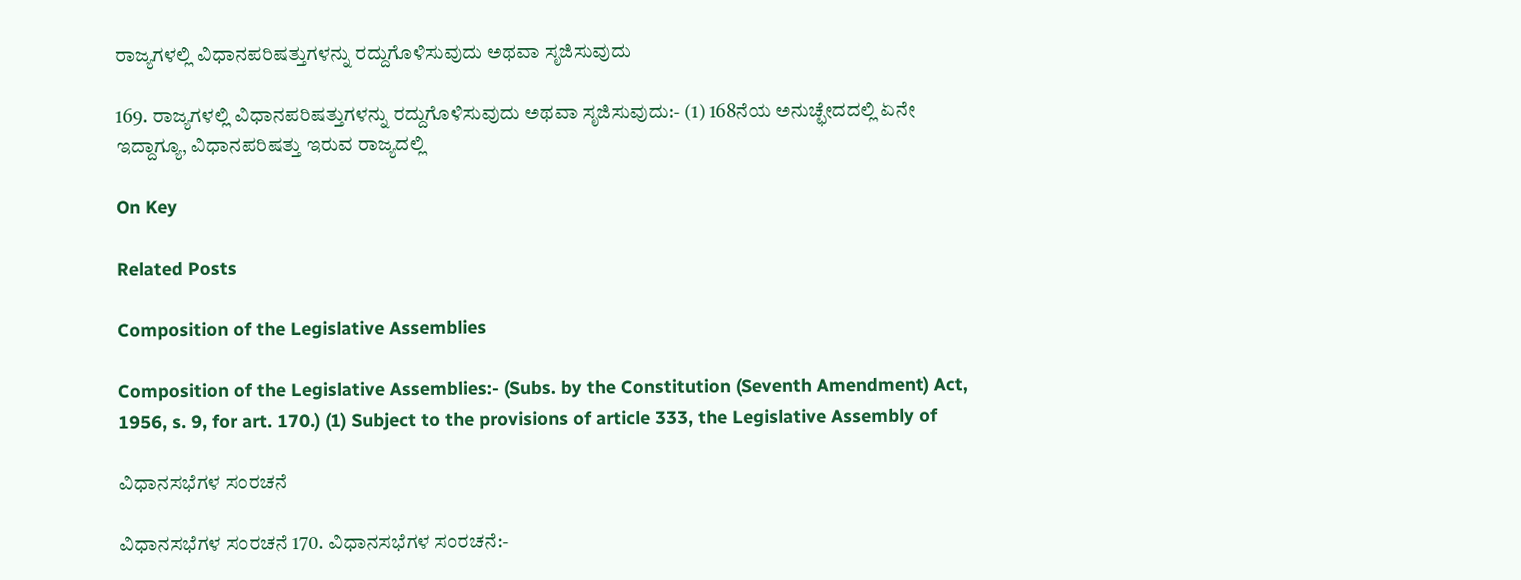ರಾಜ್ಯಗಳಲ್ಲಿ ವಿಧಾನಪರಿಷತ್ತುಗಳನ್ನು ರದ್ದುಗೊಳಿಸುವುದು ಅಥವಾ ಸೃಜಿಸುವುದು

169. ರಾಜ್ಯಗಳಲ್ಲಿ ವಿಧಾನಪರಿಷತ್ತುಗಳನ್ನು ರದ್ದುಗೊಳಿಸುವುದು ಅಥವಾ ಸೃಜಿಸುವುದು:- (1) 168ನೆಯ ಅನುಚ್ಛೇದದಲ್ಲಿ ಏನೇ ಇದ್ದಾಗ್ಯೂ, ವಿಧಾನಪರಿಷತ್ತು ಇರುವ ರಾಜ್ಯದಲ್ಲಿ

On Key

Related Posts

Composition of the Legislative Assemblies

Composition of the Legislative Assemblies:- (Subs. by the Constitution (Seventh Amendment) Act, 1956, s. 9, for art. 170.) (1) Subject to the provisions of article 333, the Legislative Assembly of

ವಿಧಾನಸಭೆಗಳ ಸಂರಚನೆ

ವಿಧಾನಸಭೆಗಳ ಸಂರಚನೆ 170. ವಿಧಾನಸಭೆಗಳ ಸಂರಚನೆ:-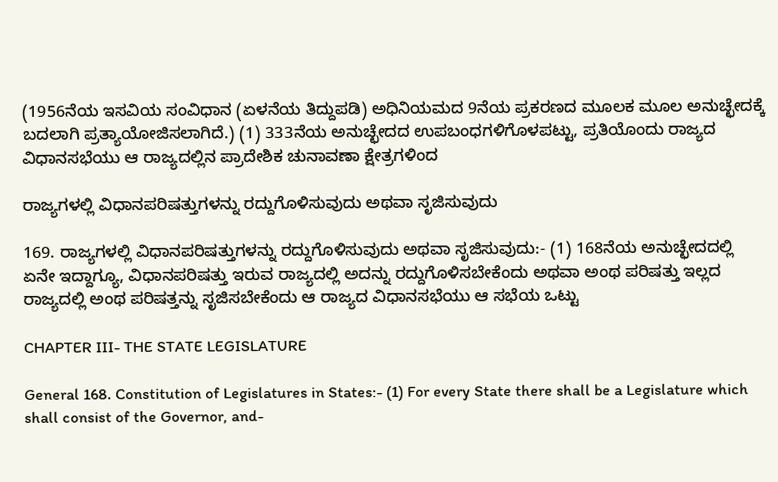(1956ನೆಯ ಇಸವಿಯ ಸಂವಿಧಾನ (ಏಳನೆಯ ತಿದ್ದುಪಡಿ) ಅಧಿನಿಯಮದ 9ನೆಯ ಪ್ರಕರಣದ ಮೂಲಕ ಮೂಲ ಅನುಚ್ಛೇದಕ್ಕೆ ಬದಲಾಗಿ ಪ್ರತ್ಯಾಯೋಜಿಸಲಾಗಿದೆ.) (1) 333ನೆಯ ಅನುಚ್ಛೇದದ ಉಪಬಂಧಗಳಿಗೊಳಪಟ್ಟು, ಪ್ರತಿಯೊಂದು ರಾಜ್ಯದ ವಿಧಾನಸಭೆಯು ಆ ರಾಜ್ಯದಲ್ಲಿನ ಪ್ರಾದೇಶಿಕ ಚುನಾವಣಾ ಕ್ಷೇತ್ರಗಳಿಂದ

ರಾಜ್ಯಗಳಲ್ಲಿ ವಿಧಾನಪರಿಷತ್ತುಗಳನ್ನು ರದ್ದುಗೊಳಿಸುವುದು ಅಥವಾ ಸೃಜಿಸುವುದು

169. ರಾಜ್ಯಗಳಲ್ಲಿ ವಿಧಾನಪರಿಷತ್ತುಗಳನ್ನು ರದ್ದುಗೊಳಿಸುವುದು ಅಥವಾ ಸೃಜಿಸುವುದು:- (1) 168ನೆಯ ಅನುಚ್ಛೇದದಲ್ಲಿ ಏನೇ ಇದ್ದಾಗ್ಯೂ, ವಿಧಾನಪರಿಷತ್ತು ಇರುವ ರಾಜ್ಯದಲ್ಲಿ ಅದನ್ನು ರದ್ದುಗೊಳಿಸಬೇಕೆಂದು ಅಥವಾ ಅಂಥ ಪರಿಷತ್ತು ಇಲ್ಲದ ರಾಜ್ಯದಲ್ಲಿ ಅಂಥ ಪರಿಷತ್ತನ್ನು ಸೃಜಿಸಬೇಕೆಂದು ಆ ರಾಜ್ಯದ ವಿಧಾನಸಭೆಯು ಆ ಸಭೆಯ ಒಟ್ಟು

CHAPTER III- THE STATE LEGISLATURE

General 168. Constitution of Legislatures in States:- (1) For every State there shall be a Legislature which shall consist of the Governor, and-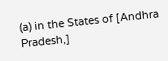(a) in the States of [Andhra Pradesh,]